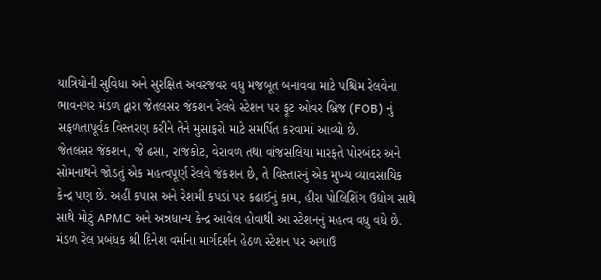યાત્રિયોની સુવિધા અને સુરક્ષિત અવરજવર વધુ મજબૂત બનાવવા માટે પશ્ચિમ રેલવેના ભાવનગર મંડળ દ્વારા જેતલસર જંકશન રેલવે સ્ટેશન પર ફૂટ ઓવર બ્રિજ (FOB) નું સફળતાપૂર્વક વિસ્તરણ કરીને તેને મુસાફરો માટે સમર્પિત કરવામાં આવ્યો છે.
જેતલસર જંકશન, જે ઢસા, રાજકોટ, વેરાવળ તથા વાંજસલિયા મારફતે પોરબંદર અને સોમનાથને જોડતું એક મહત્વપૂર્ણ રેલવે જંકશન છે, તે વિસ્તારનું એક મુખ્ય વ્યાવસાયિક કેન્દ્ર પણ છે. અહીં કપાસ અને રેશમી કપડાં પર કઢાઈનું કામ, હીરા પોલિશિંગ ઉદ્યોગ સાથે સાથે મોટું APMC અને અન્નધાન્ય કેન્દ્ર આવેલ હોવાથી આ સ્ટેશનનું મહત્વ વધુ વધે છે.
મંડળ રેલ પ્રબંધક શ્રી દિનેશ વર્માના માર્ગદર્શન હેઠળ સ્ટેશન પર અગાઉ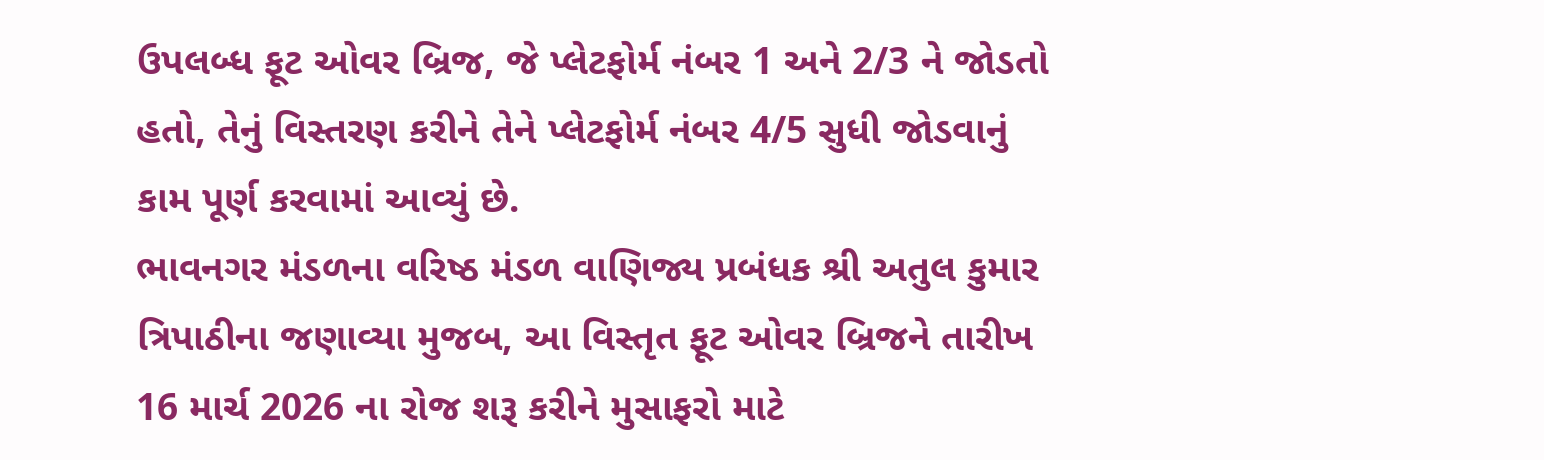ઉપલબ્ધ ફૂટ ઓવર બ્રિજ, જે પ્લેટફોર્મ નંબર 1 અને 2/3 ને જોડતો હતો, તેનું વિસ્તરણ કરીને તેને પ્લેટફોર્મ નંબર 4/5 સુધી જોડવાનું કામ પૂર્ણ કરવામાં આવ્યું છે.
ભાવનગર મંડળના વરિષ્ઠ મંડળ વાણિજ્ય પ્રબંધક શ્રી અતુલ કુમાર ત્રિપાઠીના જણાવ્યા મુજબ, આ વિસ્તૃત ફૂટ ઓવર બ્રિજને તારીખ 16 માર્ચ 2026 ના રોજ શરૂ કરીને મુસાફરો માટે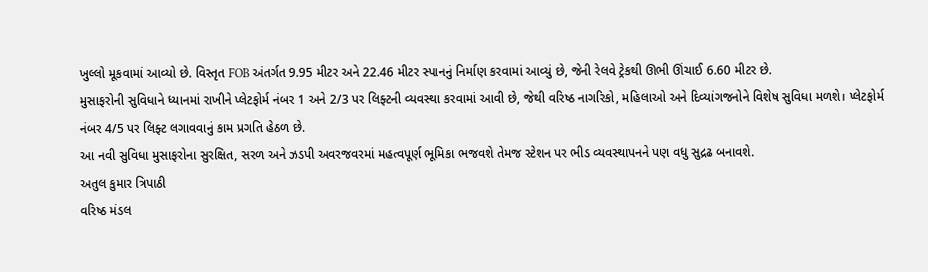ખુલ્લો મૂકવામાં આવ્યો છે. વિસ્તૃત FOB અંતર્ગત 9.95 મીટર અને 22.46 મીટર સ્પાનનું નિર્માણ કરવામાં આવ્યું છે, જેની રેલવે ટ્રેકથી ઊભી ઊંચાઈ 6.60 મીટર છે.
મુસાફરોની સુવિધાને ધ્યાનમાં રાખીને પ્લેટફોર્મ નંબર 1 અને 2/3 પર લિફ્ટની વ્યવસ્થા કરવામાં આવી છે, જેથી વરિષ્ઠ નાગરિકો, મહિલાઓ અને દિવ્યાંગજનોને વિશેષ સુવિધા મળશે। પ્લેટફોર્મ નંબર 4/5 પર લિફ્ટ લગાવવાનું કામ પ્રગતિ હેઠળ છે.
આ નવી સુવિધા મુસાફરોના સુરક્ષિત, સરળ અને ઝડપી અવરજવરમાં મહત્વપૂર્ણ ભૂમિકા ભજવશે તેમજ સ્ટેશન પર ભીડ વ્યવસ્થાપનને પણ વધુ સુદ્રઢ બનાવશે.
અતુલ કુમાર ત્રિપાઠી
વરિષ્ઠ મંડલ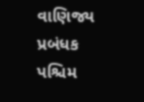વાણિજ્ય પ્રબંધક
પશ્ચિમ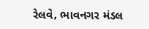રેલવે‚ ભાવનગર મંડલ